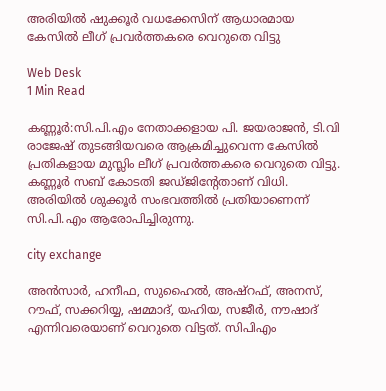അരിയില്‍ ഷുക്കൂര്‍ വധക്കേസിന് ആധാരമായ കേസില്‍ ലീഗ് പ്രവര്‍ത്തകരെ വെറുതെ വിട്ടു

Web Desk
1 Min Read

കണ്ണൂര്‍:സി.പി.എം നേതാക്കളായ പി. ജയരാജന്‍, ടി.വി രാജേഷ് തുടങ്ങിയവരെ ആക്രമിച്ചുവെന്ന കേസില്‍ പ്രതികളായ മുസ്ലിം ലീഗ് പ്രവര്‍ത്തകരെ വെറുതെ വിട്ടു. കണ്ണൂര്‍ സബ് കോടതി ജഡ്ജിന്റേതാണ് വിധി. അരിയില്‍ ശുക്കൂര്‍ സംഭവത്തില്‍ പ്രതിയാണെന്ന് സി.പി.എം ആരോപിച്ചിരുന്നു.

city exchange

അന്‍സാര്‍, ഹനീഫ, സുഹൈല്‍, അഷ്റഫ്, അനസ്, റൗഫ്, സക്കറിയ്യ, ഷമ്മാദ്, യഹിയ, സജീര്‍, നൗഷാദ് എന്നിവരെയാണ് വെറുതെ വിട്ടത്. സിപിഎം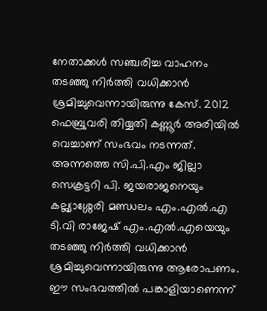നേതാക്കള്‍ സഞ്ചരിച്ച വാഹനം തടഞ്ഞു നിര്‍ത്തി വധിക്കാന്‍ ശ്രമിച്ചുവെന്നായിരുന്നു കേസ്. 2012 ഫെബ്രുവരി തിയ്യതി കണ്ണൂര്‍ അരിയില്‍ വെച്ചാണ് സംഭവം നടന്നത്. അന്നത്തെ സി.പി.എം ജില്ലാ സെക്രട്ടറി പി. ജയരാജനെയും കല്ല്യാശ്ശേരി മണ്ഡലം എം.എല്‍.എ ടി.വി രാജേഷ് എം.എല്‍.എയെയും തടഞ്ഞു നിര്‍ത്തി വധിക്കാന്‍ ശ്രമിച്ചുവെന്നായിരുന്നു ആരോപണം. ഈ സംഭവത്തില്‍ പങ്കാളിയാണെന്ന്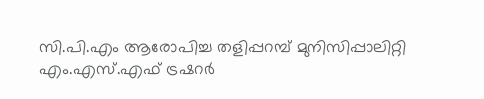സി.പി.എം ആരോപിച്ച തളിപ്പറമ്പ് മുനിസിപ്പാലിറ്റി എം.എസ്.എഫ് ട്രഷറര്‍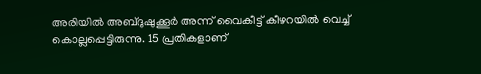അരിയില്‍ അബ്ദുഷുക്കൂര്‍ അന്ന് വൈകീട്ട് കീഴറയില്‍ വെച്ച് കൊല്ലപ്പെട്ടിരുന്നു. 15 പ്രതികളാണ്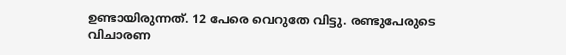ഉണ്ടായിരുന്നത്. 12 പേരെ വെറുതേ വിട്ടു. രണ്ടുപേരുടെ വിചാരണ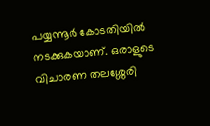പയ്യന്നൂര്‍ കോടതിയില്‍ നടക്കുകയാണ്. ഒരാളുടെ വിചാരണ തലശ്ശേരി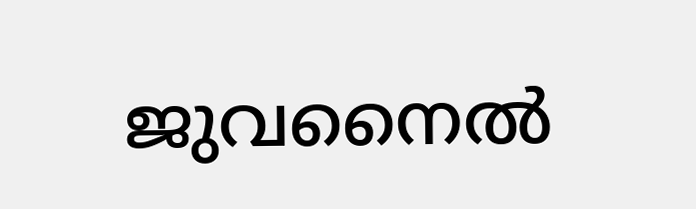ജുവനൈല്‍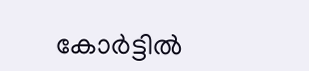കോര്‍ട്ടില്‍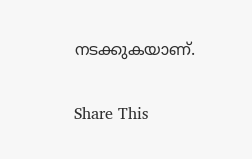നടക്കുകയാണ്.

Share This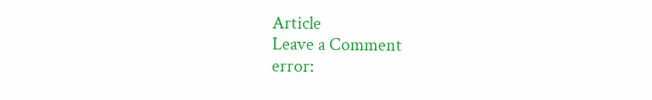Article
Leave a Comment
error: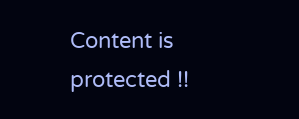Content is protected !!